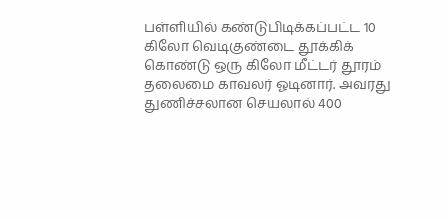பள்ளியில் கண்டுபிடிக்கப்பட்ட 10 கிலோ வெடிகுண்டை தூக்கிக் கொண்டு ஒரு கிலோ மீட்டர் தூரம் தலைமை காவலர் ஓடினார். அவரது துணிச்சலான செயலால் 400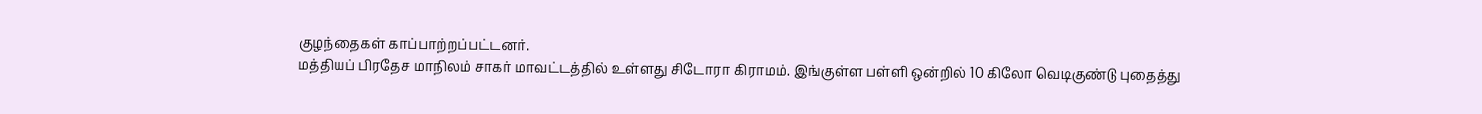குழந்தைகள் காப்பாற்றப்பட்டனர்.
மத்தியப் பிரதேச மாநிலம் சாகர் மாவட்டத்தில் உள்ளது சிடோரா கிராமம். இங்குள்ள பள்ளி ஒன்றில் 10 கிலோ வெடிகுண்டு புதைத்து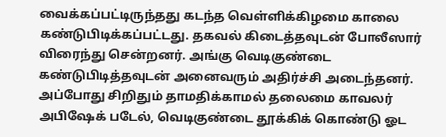வைக்கப்பட்டிருந்தது கடந்த வெள்ளிக்கிழமை காலை கண்டுபிடிக்கப்பட்டது. தகவல் கிடைத்தவுடன் போலீஸார் விரைந்து சென்றனர். அங்கு வெடிகுண்டை கண்டுபிடித்தவுடன் அனைவரும் அதிர்ச்சி அடைந்தனர்.
அப்போது சிறிதும் தாமதிக்காமல் தலைமை காவலர் அபிஷேக் படேல், வெடிகுண்டை தூக்கிக் கொண்டு ஓட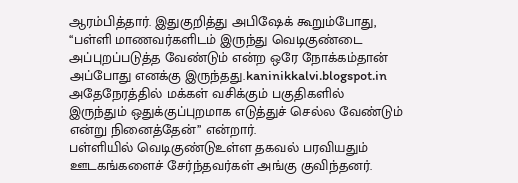ஆரம்பித்தார். இதுகுறித்து அபிஷேக் கூறும்போது, ‘‘பள்ளி மாணவர்களிடம் இருந்து வெடிகுண்டை அப்புறப்படுத்த வேண்டும் என்ற ஒரே நோக்கம்தான் அப்போது எனக்கு இருந்தது.kaninikkalvi.blogspot.in அதேநேரத்தில் மக்கள் வசிக்கும் பகுதிகளில் இருந்தும் ஒதுக்குப்புறமாக எடுத்துச் செல்ல வேண்டும் என்று நினைத்தேன்’’ என்றார்.
பள்ளியில் வெடிகுண்டுஉள்ள தகவல் பரவியதும் ஊடகங்களைச் சேர்ந்தவர்கள் அங்கு குவிந்தனர்.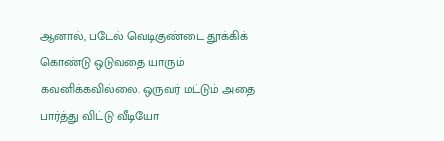ஆனால், படேல் வெடிகுண்டை தூக்கிக் கொண்டு ஒடுவதை யாரும் கவனிக்கவில்லை. ஒருவர் மட்டும் அதை பார்த்து விட்டு வீடியோ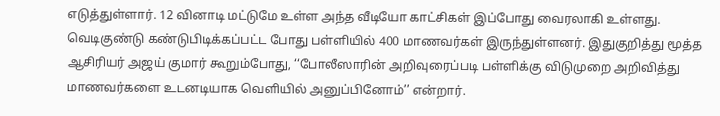எடுத்துள்ளார். 12 வினாடி மட்டுமே உள்ள அந்த வீடியோ காட்சிகள் இப்போது வைரலாகி உள்ளது.
வெடிகுண்டு கண்டுபிடிக்கப்பட்ட போது பள்ளியில் 400 மாணவர்கள் இருந்துள்ளனர். இதுகுறித்து மூத்த ஆசிரியர் அஜய் குமார் கூறும்போது, ‘‘போலீஸாரின் அறிவுரைப்படி பள்ளிக்கு விடுமுறை அறிவித்து மாணவர்களை உடனடியாக வெளியில் அனுப்பினோம்’’ என்றார்.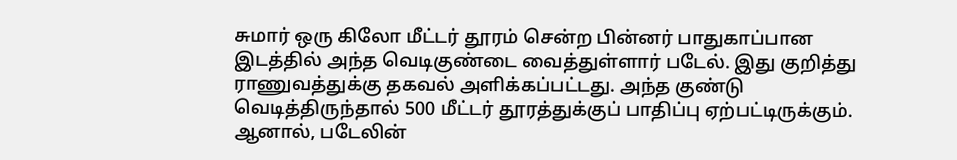சுமார் ஒரு கிலோ மீட்டர் தூரம் சென்ற பின்னர் பாதுகாப்பான இடத்தில் அந்த வெடிகுண்டை வைத்துள்ளார் படேல். இது குறித்து ராணுவத்துக்கு தகவல் அளிக்கப்பட்டது. அந்த குண்டு வெடித்திருந்தால் 500 மீட்டர் தூரத்துக்குப் பாதிப்பு ஏற்பட்டிருக்கும். ஆனால், படேலின்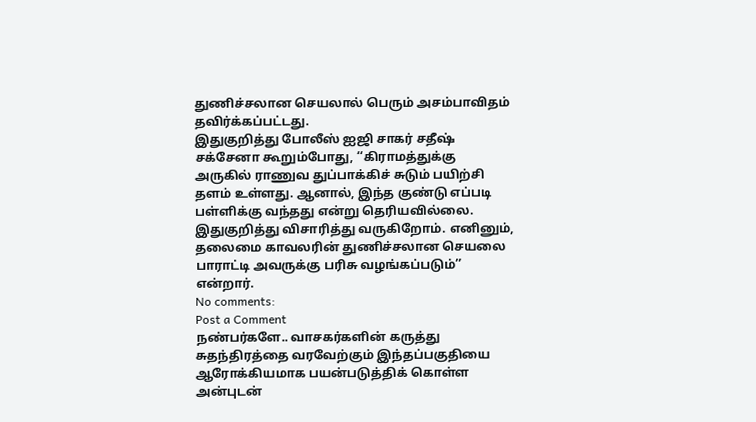துணிச்சலான செயலால் பெரும் அசம்பாவிதம் தவிர்க்கப்பட்டது.
இதுகுறித்து போலீஸ் ஐஜி சாகர் சதீஷ் சக்சேனா கூறும்போது, ‘‘கிராமத்துக்கு அருகில் ராணுவ துப்பாக்கிச் சுடும் பயிற்சி தளம் உள்ளது. ஆனால், இந்த குண்டு எப்படி பள்ளிக்கு வந்தது என்று தெரியவில்லை. இதுகுறித்து விசாரித்து வருகிறோம். எனினும், தலைமை காவலரின் துணிச்சலான செயலை பாராட்டி அவருக்கு பரிசு வழங்கப்படும்’’ என்றார்.
No comments:
Post a Comment
நண்பர்களே.. வாசகர்களின் கருத்து சுதந்திரத்தை வரவேற்கும் இந்தப்பகுதியை ஆரோக்கியமாக பயன்படுத்திக் கொள்ள அன்புடன்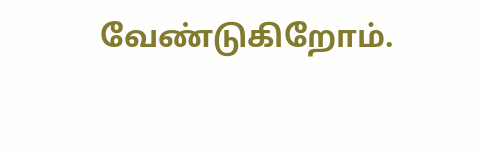வேண்டுகிறோம்.